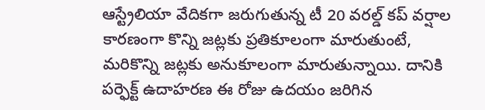ఆస్ట్రేలియా వేదికగా జరుగుతున్న టీ 20 వరల్డ్ కప్ వర్షాల కారణంగా కొన్ని జట్లకు ప్రతికూలంగా మారుతుంటే, మరికొన్ని జట్లకు అనుకూలంగా మారుతున్నాయి. దానికి పర్ఫెక్ట్ ఉదాహరణ ఈ రోజు ఉదయం జరిగిన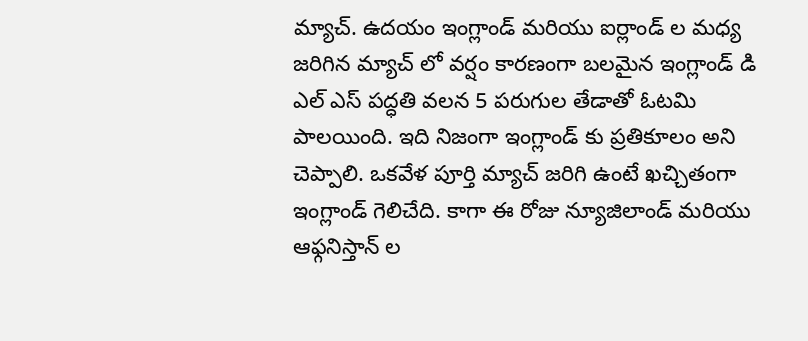మ్యాచ్. ఉదయం ఇంగ్లాండ్ మరియు ఐర్లాండ్ ల మధ్య జరిగిన మ్యాచ్ లో వర్షం కారణంగా బలమైన ఇంగ్లాండ్ డి ఎల్ ఎస్ పద్ధతి వలన 5 పరుగుల తేడాతో ఓటమి పాలయింది. ఇది నిజంగా ఇంగ్లాండ్ కు ప్రతికూలం అని చెప్పాలి. ఒకవేళ పూర్తి మ్యాచ్ జరిగి ఉంటే ఖచ్చితంగా ఇంగ్లాండ్ గెలిచేది. కాగా ఈ రోజు న్యూజిలాండ్ మరియు ఆఫ్గనిస్తాన్ ల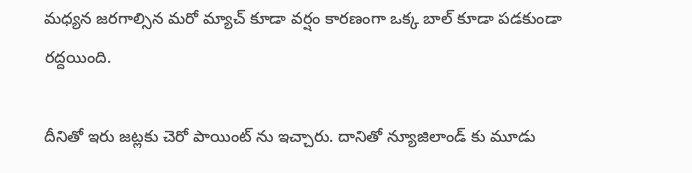మధ్యన జరగాల్సిన మరో మ్యాచ్ కూడా వర్షం కారణంగా ఒక్క బాల్ కూడా పడకుండా రద్దయింది.

దీనితో ఇరు జట్లకు చెరో పాయింట్ ను ఇచ్చారు. దానితో న్యూజిలాండ్ కు మూడు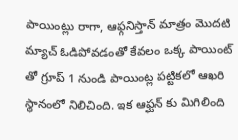పాయింట్లు రాగా, ఆఫ్గనిస్తాన్ మాత్రం మొదటి మ్యాచ్ ఓడిపోవడంతో కేవలం ఒక్క పాయింట్ తో గ్రూప్ 1 నుండి పాయింట్ల పట్టికలో ఆఖరి స్థానంలో నిలిచింది. ఇక ఆఫ్ఘన్ కు మిగిలింది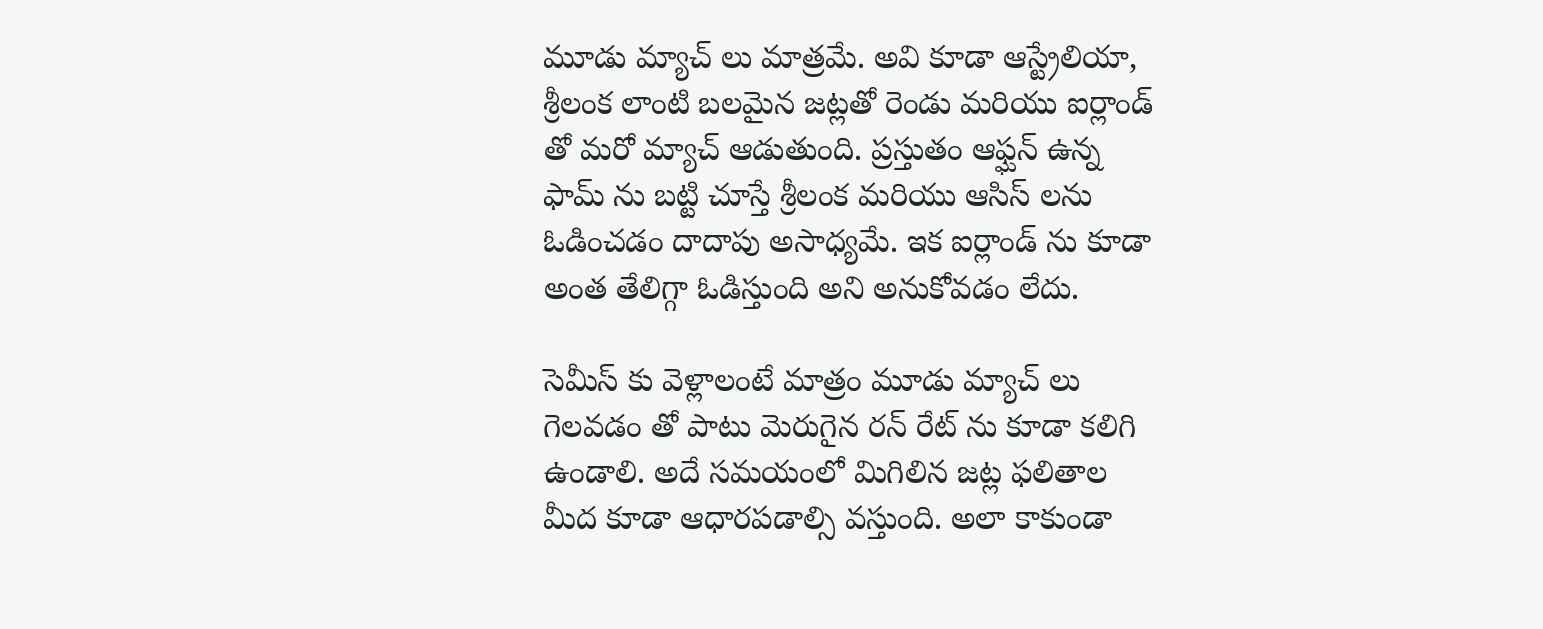మూడు మ్యాచ్ లు మాత్రమే. అవి కూడా ఆస్ట్రేలియా, శ్రీలంక లాంటి బలమైన జట్లతో రెండు మరియు ఐర్లాండ్ తో మరో మ్యాచ్ ఆడుతుంది. ప్రస్తుతం ఆఫ్ఘన్ ఉన్న ఫామ్ ను బట్టి చూస్తే శ్రీలంక మరియు ఆసిస్ లను ఓడించడం దాదాపు అసాధ్యమే. ఇక ఐర్లాండ్ ను కూడా అంత తేలిగ్గా ఓడిస్తుంది అని అనుకోవడం లేదు.

సెమీస్ కు వెళ్లాలంటే మాత్రం మూడు మ్యాచ్ లు గెలవడం తో పాటు మెరుగైన రన్ రేట్ ను కూడా కలిగి ఉండాలి. అదే సమయంలో మిగిలిన జట్ల ఫలితాల మీద కూడా ఆధారపడాల్సి వస్తుంది. అలా కాకుండా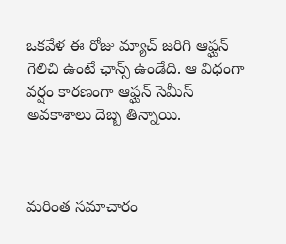ఒకవేళ ఈ రోజు మ్యాచ్ జరిగి ఆఫ్ఘన్ గెలిచి ఉంటే ఛాన్స్ ఉండేది. ఆ విధంగా వర్షం కారణంగా ఆఫ్ఘన్ సెమీస్ అవకాశాలు దెబ్బ తిన్నాయి.



మరింత సమాచారం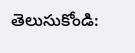తెలుసుకోండి: